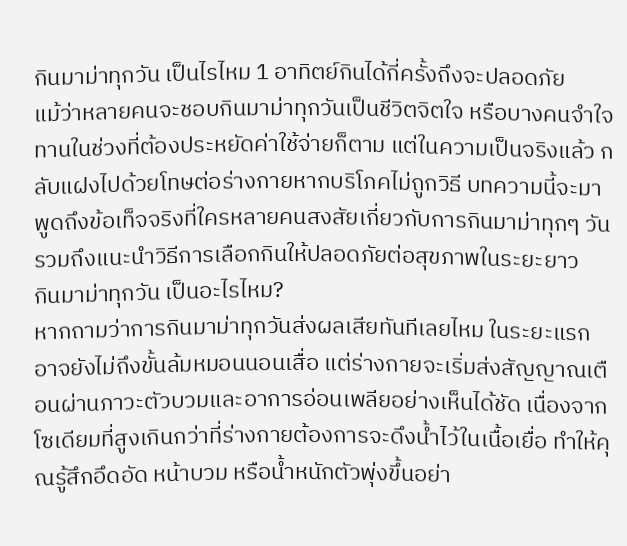กินมาม่าทุกวัน เป็นไรไหม 1 อาทิตย์กินได้กี่ครั้งถึงจะปลอดภัย
แม้ว่าหลายคนจะชอบกินมาม่าทุกวันเป็นชีวิตจิตใจ หรือบางคนจำใจทานในช่วงที่ต้องประหยัดค่าใช้จ่ายก็ตาม แต่ในความเป็นจริงแล้ว กลับแฝงไปด้วยโทษต่อร่างกายหากบริโภคไม่ถูกวิธี บทความนี้จะมาพูดถึงข้อเท็จจริงที่ใครหลายคนสงสัยเกี่ยวกับการกินมาม่าทุกๆ วัน รวมถึงแนะนำวิธีการเลือกกินให้ปลอดภัยต่อสุขภาพในระยะยาว
กินมาม่าทุกวัน เป็นอะไรไหม?
หากถามว่าการกินมาม่าทุกวันส่งผลเสียทันทีเลยไหม ในระยะแรกอาจยังไม่ถึงขั้นล้มหมอนนอนเสื่อ แต่ร่างกายจะเริ่มส่งสัญญาณเตือนผ่านภาวะตัวบวมและอาการอ่อนเพลียอย่างเห็นได้ชัด เนื่องจากโซเดียมที่สูงเกินกว่าที่ร่างกายต้องการจะดึงน้ำไว้ในเนื้อเยื่อ ทำให้คุณรู้สึกอึดอัด หน้าบวม หรือน้ำหนักตัวพุ่งขึ้นอย่า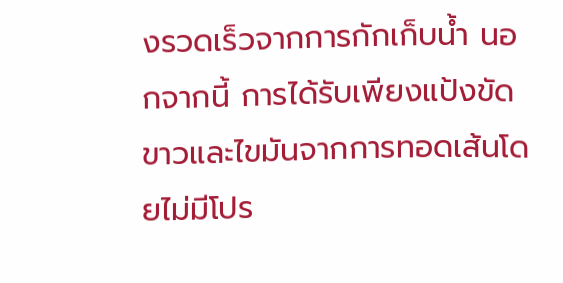งรวดเร็วจากการกักเก็บน้ำ นอกจากนี้ การได้รับเพียงแป้งขัดขาวและไขมันจากการทอดเส้นโดยไม่มีโปร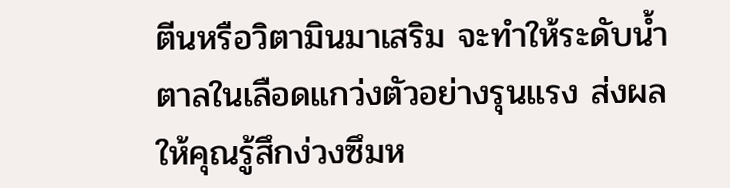ตีนหรือวิตามินมาเสริม จะทำให้ระดับน้ำตาลในเลือดแกว่งตัวอย่างรุนแรง ส่งผลให้คุณรู้สึกง่วงซึมห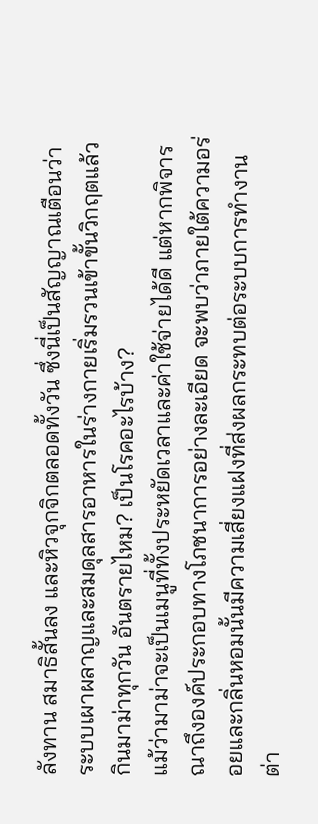ลังทาน สมาธิสั้นลง และหิวจุกจิกตลอดทั้งวัน ซึ่งนี่เป็นสัญญาณเตือนว่าระบบเผาผลาญและสมดุลสารอาหารในร่างกายเริ่มรวนเข้าขั้นวิกฤตแล้ว
กินมาม่าทุกวัน อันตรายไหม? เป็นโรคอะไรบ้าง?
แม้ว่ามาม่าจะเป็นเมนูที่ทั้งประหยัดเวลาและค่าใช้จ่ายได้ดี แต่หากพิจารณาถึงองค์ประกอบทางโภชนาการอย่างละเอียด จะพบว่าภายใต้ความอร่อยและกลิ่นหอมนั้นมีความเสี่ยงแฝงที่ส่งผลกระทบต่อระบบการทำงานต่า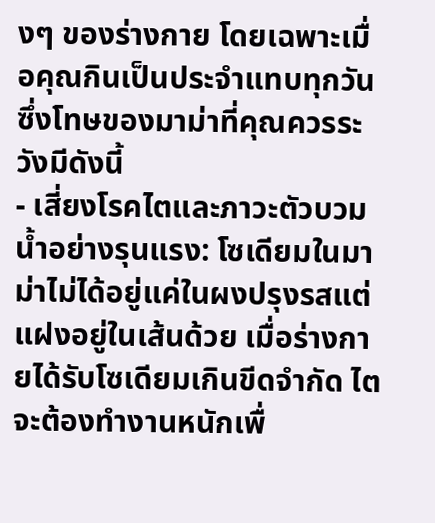งๆ ของร่างกาย โดยเฉพาะเมื่อคุณกินเป็นประจำแทบทุกวัน ซึ่งโทษของมาม่าที่คุณควรระวังมีดังนี้
- เสี่ยงโรคไตและภาวะตัวบวมน้ำอย่างรุนแรง: โซเดียมในมาม่าไม่ได้อยู่แค่ในผงปรุงรสแต่แฝงอยู่ในเส้นด้วย เมื่อร่างกายได้รับโซเดียมเกินขีดจำกัด ไตจะต้องทำงานหนักเพื่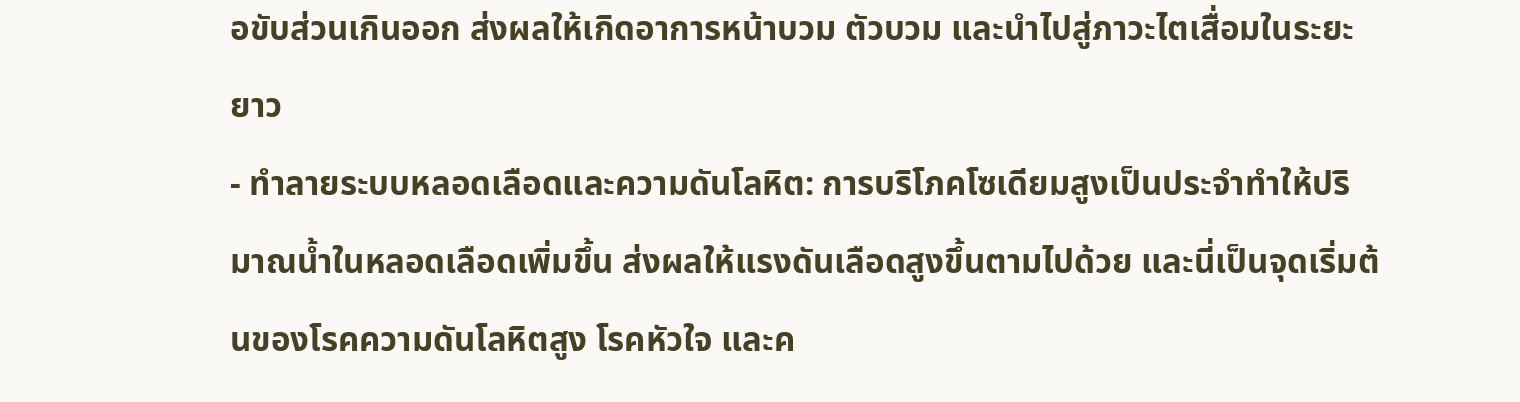อขับส่วนเกินออก ส่งผลให้เกิดอาการหน้าบวม ตัวบวม และนำไปสู่ภาวะไตเสื่อมในระยะยาว
- ทำลายระบบหลอดเลือดและความดันโลหิต: การบริโภคโซเดียมสูงเป็นประจำทำให้ปริมาณน้ำในหลอดเลือดเพิ่มขึ้น ส่งผลให้แรงดันเลือดสูงขึ้นตามไปด้วย และนี่เป็นจุดเริ่มต้นของโรคความดันโลหิตสูง โรคหัวใจ และค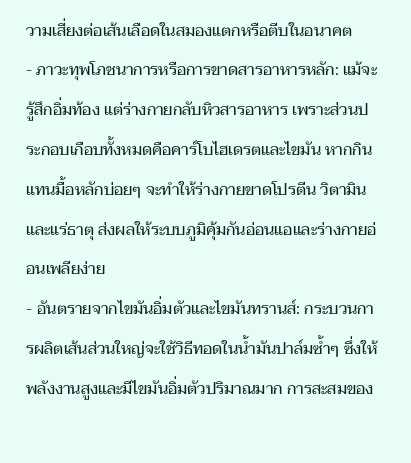วามเสี่ยงต่อเส้นเลือดในสมองแตกหรือตีบในอนาคต
- ภาวะทุพโภชนาการหรือการขาดสารอาหารหลัก: แม้จะรู้สึกอิ่มท้อง แต่ร่างกายกลับหิวสารอาหาร เพราะส่วนประกอบเกือบทั้งหมดคือคาร์โบไฮเดรตและไขมัน หากกินแทนมื้อหลักบ่อยๆ จะทำให้ร่างกายขาดโปรตีน วิตามิน และแร่ธาตุ ส่งผลให้ระบบภูมิคุ้มกันอ่อนแอและร่างกายอ่อนเพลียง่าย
- อันตรายจากไขมันอิ่มตัวและไขมันทรานส์: กระบวนการผลิตเส้นส่วนใหญ่จะใช้วิธีทอดในน้ำมันปาล์มซ้ำๆ ซึ่งให้พลังงานสูงและมีไขมันอิ่มตัวปริมาณมาก การสะสมของ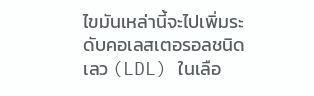ไขมันเหล่านี้จะไปเพิ่มระดับคอเลสเตอรอลชนิดเลว (LDL) ในเลือ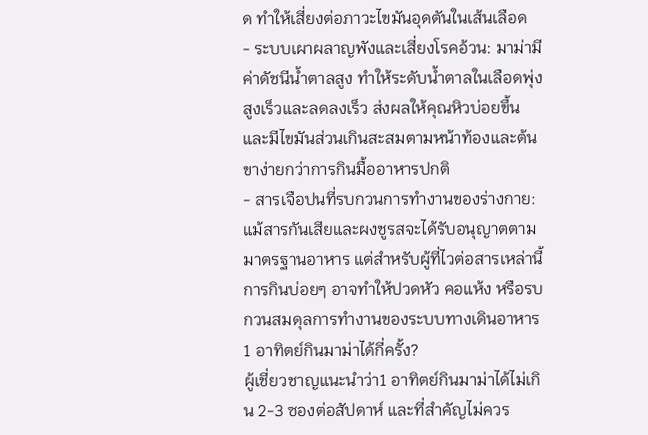ด ทำให้เสี่ยงต่อภาวะไขมันอุดตันในเส้นเลือด
- ระบบเผาผลาญพังและเสี่ยงโรคอ้วน: มาม่ามีค่าดัชนีน้ำตาลสูง ทำให้ระดับน้ำตาลในเลือดพุ่งสูงเร็วและลดลงเร็ว ส่งผลให้คุณหิวบ่อยขึ้นและมีไขมันส่วนเกินสะสมตามหน้าท้องและต้นขาง่ายกว่าการกินมื้ออาหารปกติ
- สารเจือปนที่รบกวนการทำงานของร่างกาย: แม้สารกันเสียและผงชูรสจะได้รับอนุญาตตามมาตรฐานอาหาร แต่สำหรับผู้ที่ไวต่อสารเหล่านี้ การกินบ่อยๆ อาจทำให้ปวดหัว คอแห้ง หรือรบกวนสมดุลการทำงานของระบบทางเดินอาหาร
1 อาทิตย์กินมาม่าได้กี่ครั้ง?
ผู้เชี่ยวชาญแนะนำว่า1 อาทิตย์กินมาม่าได้ไม่เกิน 2-3 ซองต่อสัปดาห์ และที่สำคัญไม่ควร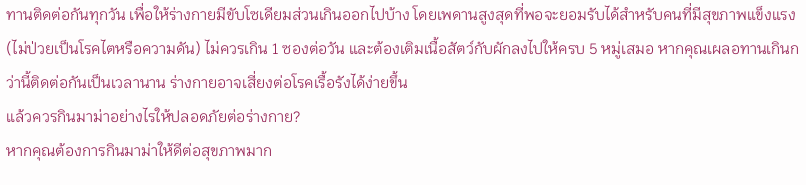ทานติดต่อกันทุกวัน เพื่อให้ร่างกายมีขับโซเดียมส่วนเกินออกไปบ้าง โดยเพดานสูงสุดที่พอจะยอมรับได้สำหรับคนที่มีสุขภาพแข็งแรง (ไม่ป่วยเป็นโรคไตหรือความดัน) ไม่ควรเกิน 1 ซองต่อวัน และต้องเติมเนื้อสัตว์กับผักลงไปให้ครบ 5 หมู่เสมอ หากคุณเผลอทานเกินกว่านี้ติดต่อกันเป็นเวลานาน ร่างกายอาจเสี่ยงต่อโรคเรื้อรังได้ง่ายขึ้น
แล้วควรกินมาม่าอย่างไรให้ปลอดภัยต่อร่างกาย?
หากคุณต้องการกินมาม่าให้ดีต่อสุขภาพมาก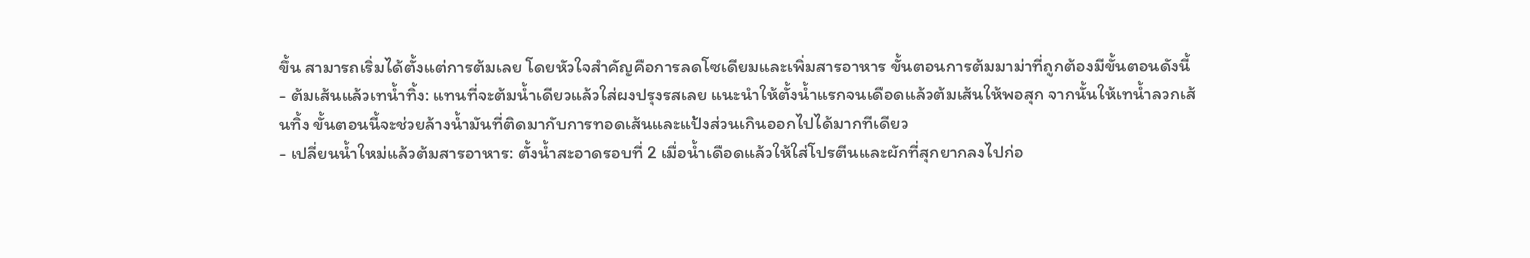ขึ้น สามารถเริ่มได้ตั้งแต่การต้มเลย โดยหัวใจสำคัญคือการลดโซเดียมและเพิ่มสารอาหาร ขั้นตอนการต้มมาม่าที่ถูกต้องมีขั้นตอนดังนี้
- ต้มเส้นแล้วเทน้ำทิ้ง: แทนที่จะต้มน้ำเดียวแล้วใส่ผงปรุงรสเลย แนะนำให้ตั้งน้ำแรกจนเดือดแล้วต้มเส้นให้พอสุก จากนั้นให้เทน้ำลวกเส้นทิ้ง ขั้นตอนนี้จะช่วยล้างน้ำมันที่ติดมากับการทอดเส้นและแป้งส่วนเกินออกไปได้มากทีเดียว
- เปลี่ยนน้ำใหม่แล้วต้มสารอาหาร: ตั้งน้ำสะอาดรอบที่ 2 เมื่อน้ำเดือดแล้วให้ใส่โปรตีนและผักที่สุกยากลงไปก่อ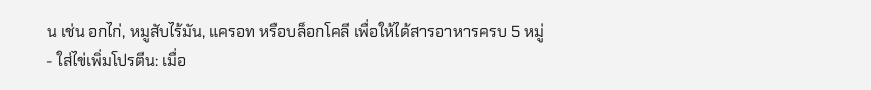น เช่น อกไก่, หมูสับไร้มัน, แครอท หรือบล็อกโคลี เพื่อให้ได้สารอาหารครบ 5 หมู่
- ใส่ไข่เพิ่มโปรตีน: เมื่อ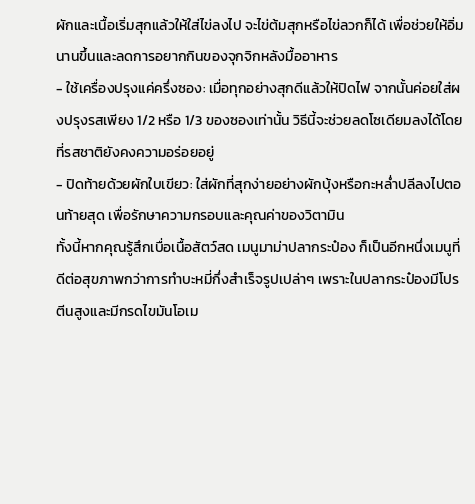ผักและเนื้อเริ่มสุกแล้วให้ใส่ไข่ลงไป จะไข่ต้มสุกหรือไข่ลวกก็ได้ เพื่อช่วยให้อิ่มนานขึ้นและลดการอยากกินของจุกจิกหลังมื้ออาหาร
- ใช้เครื่องปรุงแค่ครึ่งซอง: เมื่อทุกอย่างสุกดีแล้วให้ปิดไฟ จากนั้นค่อยใส่ผงปรุงรสเพียง 1/2 หรือ 1/3 ของซองเท่านั้น วิธีนี้จะช่วยลดโซเดียมลงได้โดยที่รสชาติยังคงความอร่อยอยู่
- ปิดท้ายด้วยผักใบเขียว: ใส่ผักที่สุกง่ายอย่างผักบุ้งหรือกะหล่ำปลีลงไปตอนท้ายสุด เพื่อรักษาความกรอบและคุณค่าของวิตามิน
ทั้งนี้หากคุณรู้สึกเบื่อเนื้อสัตว์สด เมนูมาม่าปลากระป๋อง ก็เป็นอีกหนึ่งเมนูที่ดีต่อสุขภาพกว่าการทำบะหมี่กึ่งสำเร็จรูปเปล่าๆ เพราะในปลากระป๋องมีโปรตีนสูงและมีกรดไขมันโอเม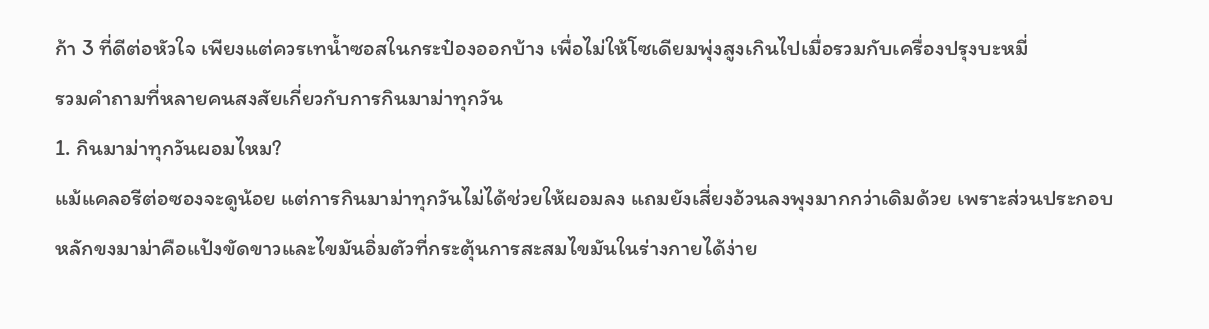ก้า 3 ที่ดีต่อหัวใจ เพียงแต่ควรเทน้ำซอสในกระป๋องออกบ้าง เพื่อไม่ให้โซเดียมพุ่งสูงเกินไปเมื่อรวมกับเครื่องปรุงบะหมี่
รวมคำถามที่หลายคนสงสัยเกี่ยวกับการกินมาม่าทุกวัน
1. กินมาม่าทุกวันผอมไหม?
แม้แคลอรีต่อซองจะดูน้อย แต่การกินมาม่าทุกวันไม่ได้ช่วยให้ผอมลง แถมยังเสี่ยงอ้วนลงพุงมากกว่าเดิมด้วย เพราะส่วนประกอบหลักขงมาม่าคือแป้งขัดขาวและไขมันอิ่มตัวที่กระตุ้นการสะสมไขมันในร่างกายได้ง่าย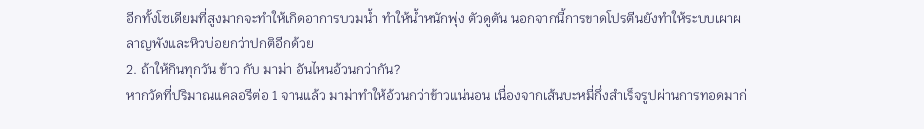อีกทั้งโซเดียมที่สูงมากจะทำให้เกิดอาการบวมน้ำ ทำให้น้ำหนักพุ่ง ตัวดูตัน นอกจากนี้การขาดโปรตีนยังทำให้ระบบเผาผลาญพังและหิวบ่อยกว่าปกติอีกด้วย
2. ถ้าให้กินทุกวัน ข้าว กับ มาม่า อันไหนอ้วนกว่ากัน?
หากวัดที่ปริมาณแคลอรีต่อ 1 จานแล้ว มาม่าทำให้อ้วนกว่าข้าวแน่นอน เนื่องจากเส้นบะหมี่กึ่งสำเร็จรูปผ่านการทอดมาก่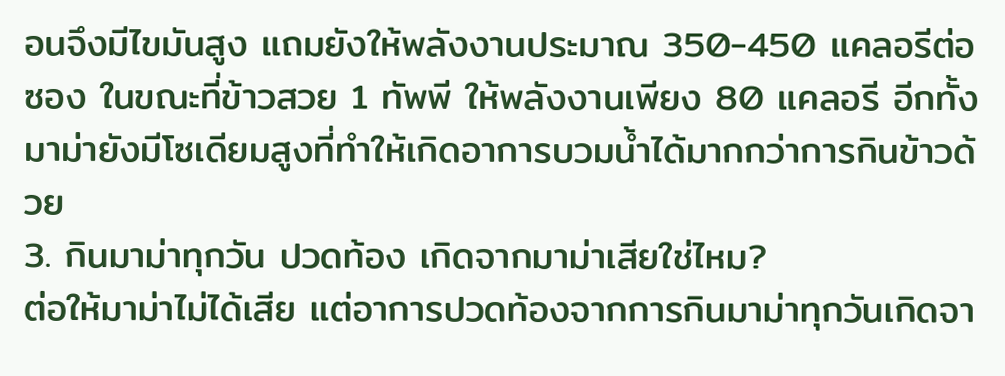อนจึงมีไขมันสูง แถมยังให้พลังงานประมาณ 350-450 แคลอรีต่อซอง ในขณะที่ข้าวสวย 1 ทัพพี ให้พลังงานเพียง 80 แคลอรี อีกทั้งมาม่ายังมีโซเดียมสูงที่ทำให้เกิดอาการบวมน้ำได้มากกว่าการกินข้าวด้วย
3. กินมาม่าทุกวัน ปวดท้อง เกิดจากมาม่าเสียใช่ไหม?
ต่อให้มาม่าไม่ได้เสีย แต่อาการปวดท้องจากการกินมาม่าทุกวันเกิดจา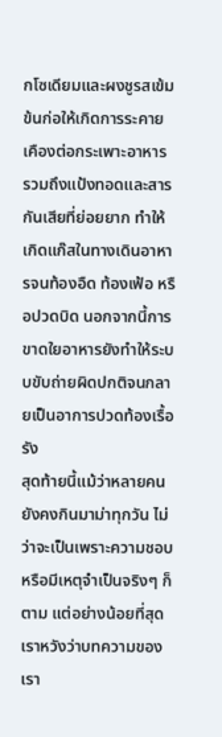กโซเดียมและผงชูรสเข้มข้นก่อให้เกิดการระคายเคืองต่อกระเพาะอาหาร รวมถึงแป้งทอดและสารกันเสียที่ย่อยยาก ทำให้เกิดแก๊สในทางเดินอาหารจนท้องอืด ท้องเฟ้อ หรือปวดบิด นอกจากนี้การขาดใยอาหารยังทำให้ระบบขับถ่ายผิดปกติจนกลายเป็นอาการปวดท้องเรื้อรัง
สุดท้ายนี้แม้ว่าหลายคนยังคงกินมาม่าทุกวัน ไม่ว่าจะเป็นเพราะความชอบหรือมีเหตุจำเป็นจริงๆ ก็ตาม แต่อย่างน้อยที่สุดเราหวังว่าบทความของเรา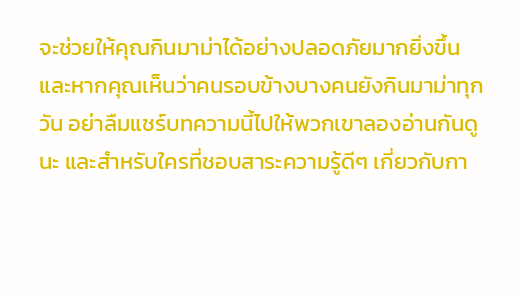จะช่วยให้คุณกินมาม่าได้อย่างปลอดภัยมากยิ่งขึ้น และหากคุณเห็นว่าคนรอบข้างบางคนยังกินมาม่าทุกวัน อย่าลืมแชร์บทความนี้ไปให้พวกเขาลองอ่านกันดูนะ และสำหรับใครที่ชอบสาระความรู้ดีๆ เกี่ยวกับกา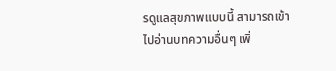รดูแลสุขภาพแบบนี้ สามารถเข้าไปอ่านบทความอื่นๆ เพิ่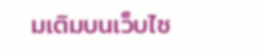มเติมบนเว็บไซ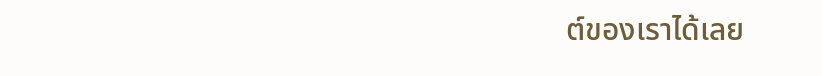ต์ของเราได้เลย